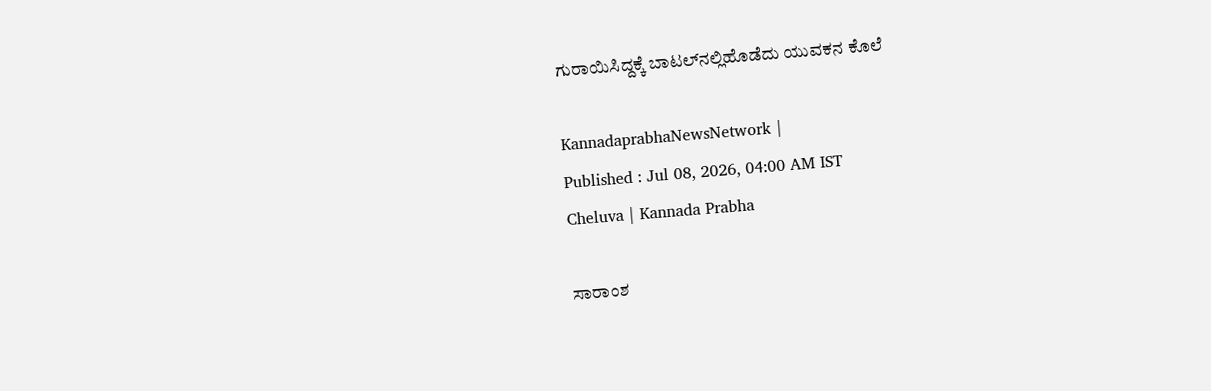ಗುರಾಯಿಸಿದ್ದಕ್ಕೆ ಬಾಟಲ್‌ನಲ್ಲಿಹೊಡೆದು ಯುವಕನ ಕೊಲೆ

KannadaprabhaNewsNetwork |
Published : Jul 08, 2026, 04:00 AM IST
Cheluva | Kannada Prabha

ಸಾರಾಂಶ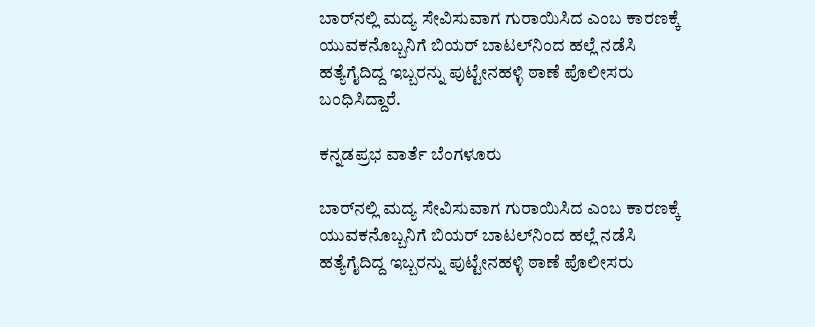ಬಾರ್‌ನಲ್ಲಿ ಮದ್ಯ ಸೇವಿಸುವಾಗ ಗುರಾಯಿಸಿದ ಎಂಬ ಕಾರಣಕ್ಕೆ ಯುವಕನೊಬ್ಬನಿಗೆ ಬಿಯರ್ ಬಾಟಲ್‌ನಿಂದ ಹಲ್ಲೆ ನಡೆಸಿ ಹತ್ಯೆಗೈದಿದ್ದ ಇಬ್ಬರನ್ನು ಪುಟ್ಟೇನಹಳ್ಳಿ ಠಾಣೆ ಪೊಲೀಸರು ಬಂಧಿಸಿದ್ದಾರೆ.

ಕನ್ನಡಪ್ರಭ ವಾರ್ತೆ ಬೆಂಗಳೂರು

ಬಾರ್‌ನಲ್ಲಿ ಮದ್ಯ ಸೇವಿಸುವಾಗ ಗುರಾಯಿಸಿದ ಎಂಬ ಕಾರಣಕ್ಕೆ ಯುವಕನೊಬ್ಬನಿಗೆ ಬಿಯರ್ ಬಾಟಲ್‌ನಿಂದ ಹಲ್ಲೆ ನಡೆಸಿ ಹತ್ಯೆಗೈದಿದ್ದ ಇಬ್ಬರನ್ನು ಪುಟ್ಟೇನಹಳ್ಳಿ ಠಾಣೆ ಪೊಲೀಸರು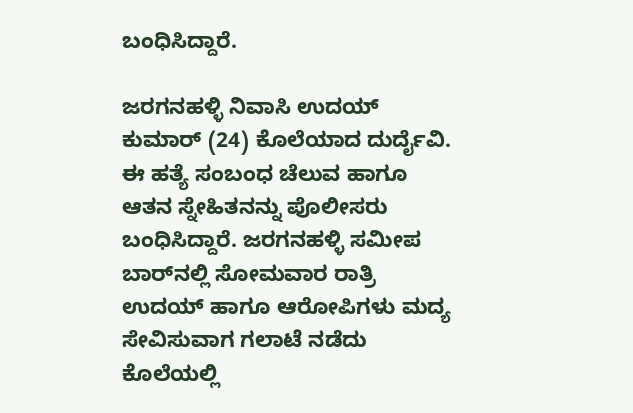ಬಂಧಿಸಿದ್ದಾರೆ.

ಜರಗನಹಳ್ಳಿ ನಿವಾಸಿ ಉದಯ್ ಕುಮಾರ್ (24) ಕೊಲೆಯಾದ ದುರ್ದೈವಿ. ಈ ಹತ್ಯೆ ಸಂಬಂಧ ಚೆಲುವ ಹಾಗೂ ಆತನ ಸ್ನೇಹಿತನನ್ನು ಪೊಲೀಸರು ಬಂಧಿಸಿದ್ದಾರೆ. ಜರಗನಹಳ್ಳಿ ಸಮೀಪ ಬಾರ್‌ನಲ್ಲಿ ಸೋಮವಾರ ರಾತ್ರಿ ಉದಯ್ ಹಾಗೂ ಆರೋಪಿಗಳು ಮದ್ಯ ಸೇವಿಸುವಾಗ ಗಲಾಟೆ ನಡೆದು ಕೊಲೆಯಲ್ಲಿ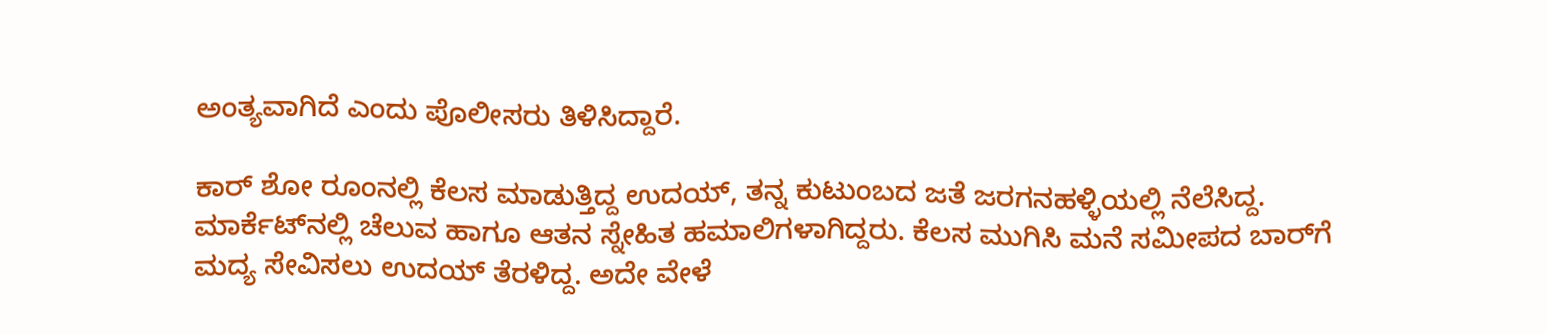ಅಂತ್ಯವಾಗಿದೆ ಎಂದು ಪೊಲೀಸರು ತಿಳಿಸಿದ್ದಾರೆ.

ಕಾರ್ ಶೋ ರೂಂನಲ್ಲಿ ಕೆಲಸ ಮಾಡುತ್ತಿದ್ದ ಉದಯ್‌, ತನ್ನ ಕುಟುಂಬದ ಜತೆ ಜರಗನಹಳ್ಳಿಯಲ್ಲಿ ನೆಲೆಸಿದ್ದ. ಮಾರ್ಕೆಟ್‌ನಲ್ಲಿ ಚೆಲುವ ಹಾಗೂ ಆತನ ಸ್ನೇಹಿತ ಹಮಾಲಿಗಳಾಗಿದ್ದರು. ಕೆಲಸ ಮುಗಿಸಿ ಮನೆ ಸಮೀಪದ ಬಾರ್‌ಗೆ ಮದ್ಯ ಸೇವಿಸಲು ಉದಯ್ ತೆರಳಿದ್ದ. ಅದೇ ವೇಳೆ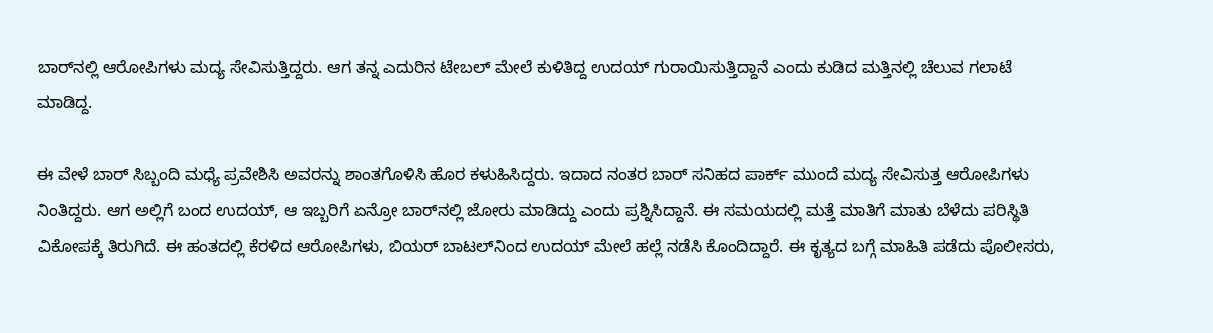ಬಾರ್‌ನಲ್ಲಿ ಆರೋಪಿಗಳು ಮದ್ಯ ಸೇವಿಸುತ್ತಿದ್ದರು. ಆಗ ತನ್ನ ಎದುರಿನ ಟೇಬಲ್‌ ಮೇಲೆ ಕುಳಿತಿದ್ದ ಉದಯ್ ಗುರಾಯಿಸುತ್ತಿದ್ದಾನೆ ಎಂದು ಕುಡಿದ ಮತ್ತಿನಲ್ಲಿ ಚೆಲುವ ಗಲಾಟೆ ಮಾಡಿದ್ದ.

ಈ ವೇಳೆ ಬಾರ್ ಸಿಬ್ಬಂದಿ ಮಧ್ಯೆ ಪ್ರವೇಶಿಸಿ ಅವರನ್ನು ಶಾಂತಗೊಳಿಸಿ ಹೊರ ಕಳುಹಿಸಿದ್ದರು. ಇದಾದ ನಂತರ ಬಾರ್ ಸನಿಹದ ಪಾರ್ಕ್‌ ಮುಂದೆ ಮದ್ಯ ಸೇವಿಸುತ್ತ ಆರೋಪಿಗಳು ನಿಂತಿದ್ದರು. ಆಗ ಅಲ್ಲಿಗೆ ಬಂದ ಉದಯ್‌, ಆ ಇಬ್ಬರಿಗೆ ಏನ್ರೋ ಬಾರ್‌ನಲ್ಲಿ ಜೋರು ಮಾಡಿದ್ದು ಎಂದು ಪ್ರಶ್ನಿಸಿದ್ದಾನೆ. ಈ ಸಮಯದಲ್ಲಿ ಮತ್ತೆ ಮಾತಿಗೆ ಮಾತು ಬೆಳೆದು ಪರಿಸ್ಥಿತಿ ವಿಕೋಪಕ್ಕೆ ತಿರುಗಿದೆ. ಈ ಹಂತದಲ್ಲಿ ಕೆರಳಿದ ಆರೋಪಿಗಳು, ಬಿಯರ್ ಬಾಟಲ್‌ನಿಂದ ಉದಯ್‌ ಮೇಲೆ ಹಲ್ಲೆ ನಡೆಸಿ ಕೊಂದಿದ್ದಾರೆ. ಈ ಕೃತ್ಯದ ಬಗ್ಗೆ ಮಾಹಿತಿ ಪಡೆದು ಪೊಲೀಸರು,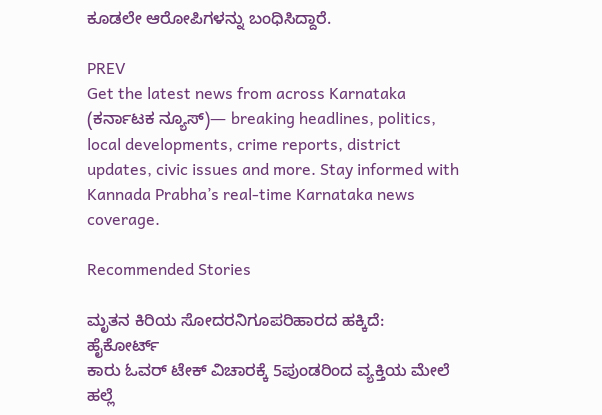ಕೂಡಲೇ ಆರೋಪಿಗಳನ್ನು ಬಂಧಿಸಿದ್ದಾರೆ.

PREV
Get the latest news from across Karnataka (ಕರ್ನಾಟಕ ನ್ಯೂಸ್)— breaking headlines, politics, local developments, crime reports, district updates, civic issues and more. Stay informed with Kannada Prabha’s real‑time Karnataka news coverage.

Recommended Stories

ಮೃತನ ಕಿರಿಯ ಸೋದರನಿಗೂಪರಿಹಾರದ ಹಕ್ಕಿದೆ: ಹೈಕೋರ್ಟ್
ಕಾರು ಓವರ್‌ ಟೇಕ್‌ ವಿಚಾರಕ್ಕೆ 5ಪುಂಡರಿಂದ ವ್ಯಕ್ತಿಯ ಮೇಲೆ ಹಲ್ಲೆ